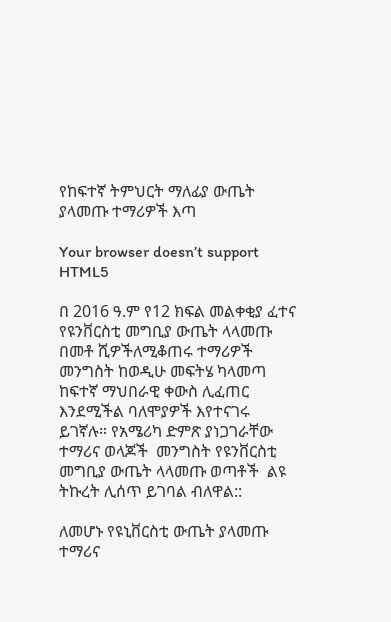የከፍተኛ ትምህርት ማለፊያ ውጤት ያላመጡ ተማሪዎች እጣ

Your browser doesn’t support HTML5

በ 2016 ዓ.ም የ12 ክፍል መልቀቂያ ፈተና የዩንቨርስቲ መግቢያ ውጤት ላላመጡ በመቶ ሺዎችለሚቆጠሩ ተማሪዎች መንግስት ከወዲሁ መፍትሄ ካላመጣ ከፍተኛ ማህበራዊ ቀውስ ሊፈጠር እንደሚችል ባለሞያዎች እየተናገሩ ይገኛሉ። የአሜሪካ ድምጽ ያነጋገራቸው ተማሪና ወላጆች  መንግስት የዩንቨርስቲ መግቢያ ውጤት ላላመጡ ወጣቶች  ልዩ ትኩረት ሊሰጥ ይገባል ብለዋል::

ለመሆኑ የዩኒቨርስቲ ውጤት ያላመጡ ተማሪና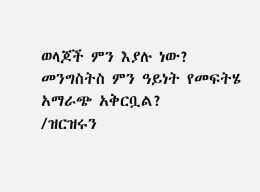ወላጆች ምን እያሉ ነው? መንግስትስ ምን ዓይነት የመፍትሄ አማራጭ አቅርቧል?
/ዝርዝሩን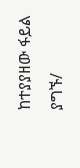ከተያያዘው ፋይል ያግኙ/